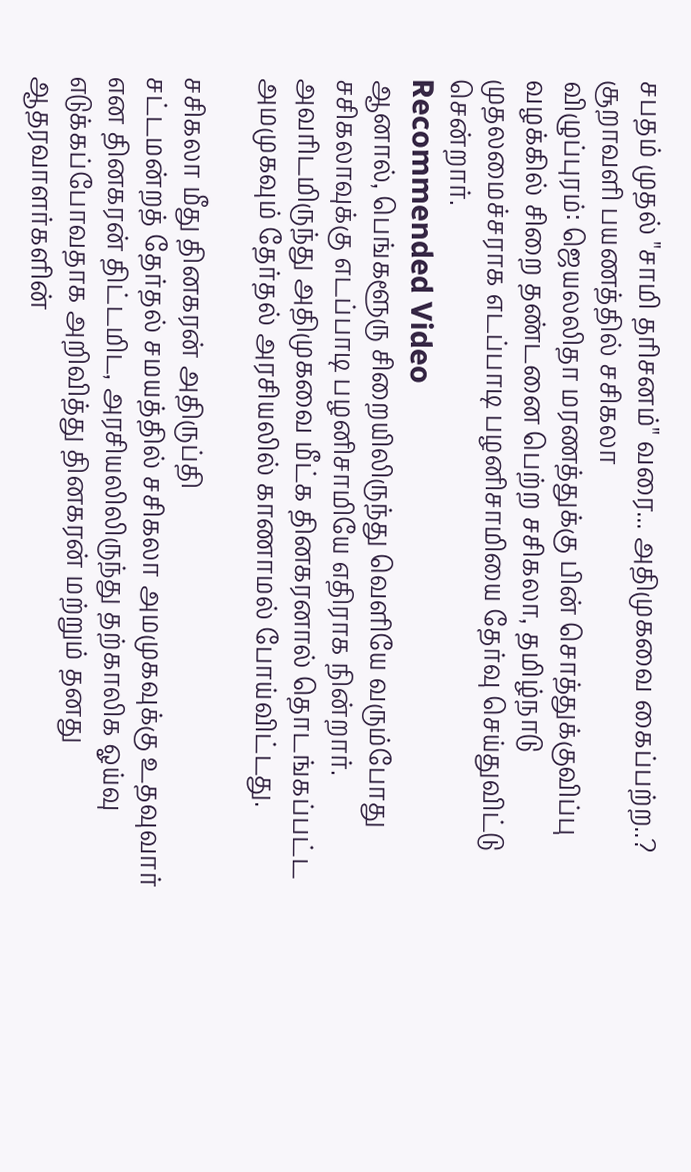சபதம் முதல் "சாமி தரிசனம்" வரை... அதிமுகவை கைப்பற்ற..? சூறாவளி பயணத்தில் சசிகலா
விழுப்புரம்: ஜெயலலிதா மரணத்துக்கு பின் சொத்துக்குவிப்பு வழக்கில் சிறை தண்டனை பெற்ற சசிகலா, தமிழ்நாடு முதலமைச்சராக எடப்பாடி பழனிசாமியை தேர்வு செய்துவிட்டு சென்றார்.
Recommended Video
ஆனால், பெங்களூரு சிறையிலிருந்து வெளியே வரும்போது சசிகலாவுக்கு எடப்பாடி பழனிசாமியே எதிராக நின்றார்.
அவரிடமிருந்து அதிமுகவை மீட்க தினகரனால் தொடங்கப்பட்ட அமமுகவும் தேர்தல் அரசியலில் காணாமல் போய்விட்டது.

சசிகலா மீது தினகரன் அதிருப்தி
சட்டமன்றத் தேர்தல் சமயத்தில் சசிகலா அமமுகவுக்கு உதவுவார் என தினகரன் திட்டமிட, அரசியலிலிருந்து தற்காலிக ஓய்வு எடுக்கப்போவதாக அறிவித்து தினகரன் மற்றும் தனது ஆதரவாளர்களின்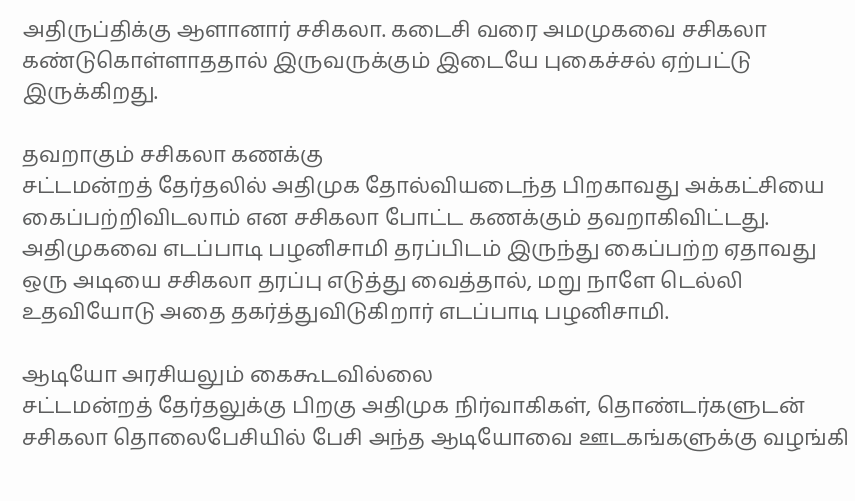அதிருப்திக்கு ஆளானார் சசிகலா. கடைசி வரை அமமுகவை சசிகலா கண்டுகொள்ளாததால் இருவருக்கும் இடையே புகைச்சல் ஏற்பட்டு இருக்கிறது.

தவறாகும் சசிகலா கணக்கு
சட்டமன்றத் தேர்தலில் அதிமுக தோல்வியடைந்த பிறகாவது அக்கட்சியை கைப்பற்றிவிடலாம் என சசிகலா போட்ட கணக்கும் தவறாகிவிட்டது.
அதிமுகவை எடப்பாடி பழனிசாமி தரப்பிடம் இருந்து கைப்பற்ற ஏதாவது ஒரு அடியை சசிகலா தரப்பு எடுத்து வைத்தால், மறு நாளே டெல்லி உதவியோடு அதை தகர்த்துவிடுகிறார் எடப்பாடி பழனிசாமி.

ஆடியோ அரசியலும் கைகூடவில்லை
சட்டமன்றத் தேர்தலுக்கு பிறகு அதிமுக நிர்வாகிகள், தொண்டர்களுடன் சசிகலா தொலைபேசியில் பேசி அந்த ஆடியோவை ஊடகங்களுக்கு வழங்கி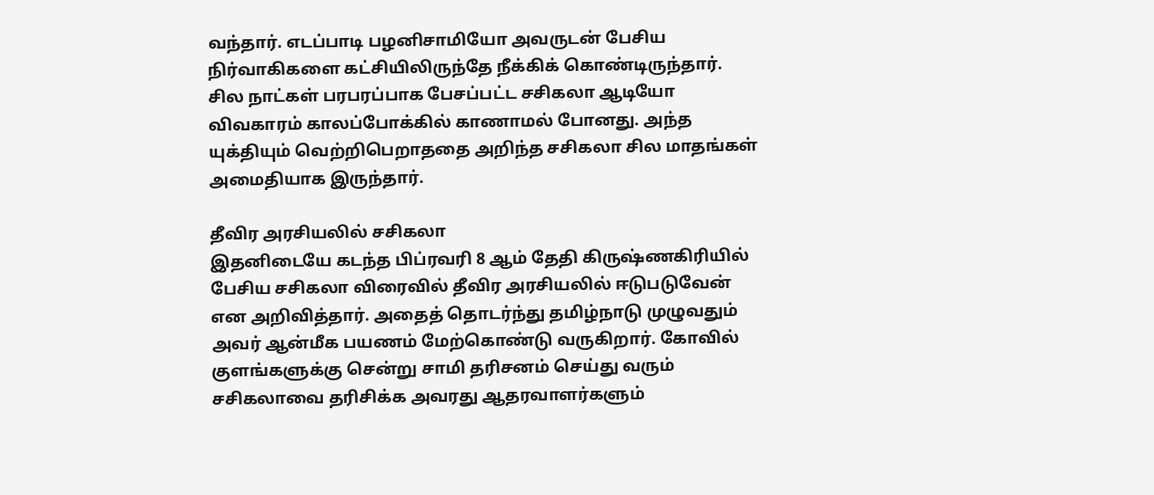வந்தார். எடப்பாடி பழனிசாமியோ அவருடன் பேசிய நிர்வாகிகளை கட்சியிலிருந்தே நீக்கிக் கொண்டிருந்தார். சில நாட்கள் பரபரப்பாக பேசப்பட்ட சசிகலா ஆடியோ விவகாரம் காலப்போக்கில் காணாமல் போனது. அந்த யுக்தியும் வெற்றிபெறாததை அறிந்த சசிகலா சில மாதங்கள் அமைதியாக இருந்தார்.

தீவிர அரசியலில் சசிகலா
இதனிடையே கடந்த பிப்ரவரி 8 ஆம் தேதி கிருஷ்ணகிரியில் பேசிய சசிகலா விரைவில் தீவிர அரசியலில் ஈடுபடுவேன் என அறிவித்தார். அதைத் தொடர்ந்து தமிழ்நாடு முழுவதும் அவர் ஆன்மீக பயணம் மேற்கொண்டு வருகிறார். கோவில் குளங்களுக்கு சென்று சாமி தரிசனம் செய்து வரும் சசிகலாவை தரிசிக்க அவரது ஆதரவாளர்களும்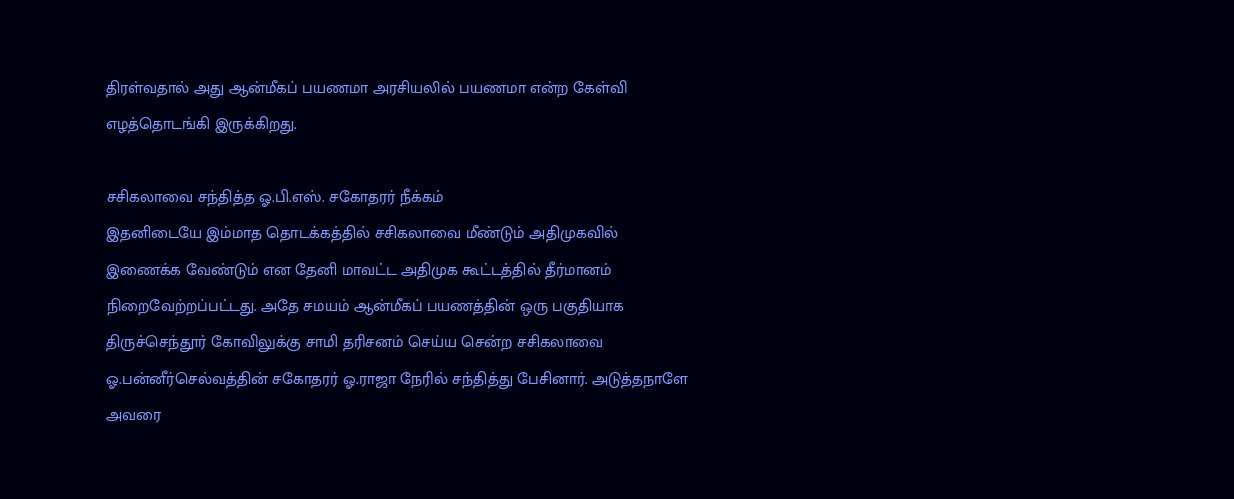திரள்வதால் அது ஆன்மீகப் பயணமா அரசியலில் பயணமா என்ற கேள்வி எழத்தொடங்கி இருக்கிறது.

சசிகலாவை சந்தித்த ஓ.பி.எஸ். சகோதரர் நீக்கம்
இதனிடையே இம்மாத தொடக்கத்தில் சசிகலாவை மீண்டும் அதிமுகவில் இணைக்க வேண்டும் என தேனி மாவட்ட அதிமுக கூட்டத்தில் தீர்மானம் நிறைவேற்றப்பட்டது. அதே சமயம் ஆன்மீகப் பயணத்தின் ஒரு பகுதியாக திருச்செந்தூர் கோவிலுக்கு சாமி தரிசனம் செய்ய சென்ற சசிகலாவை ஓ.பன்னீர்செல்வத்தின் சகோதரர் ஓ.ராஜா நேரில் சந்தித்து பேசினார். அடுத்தநாளே அவரை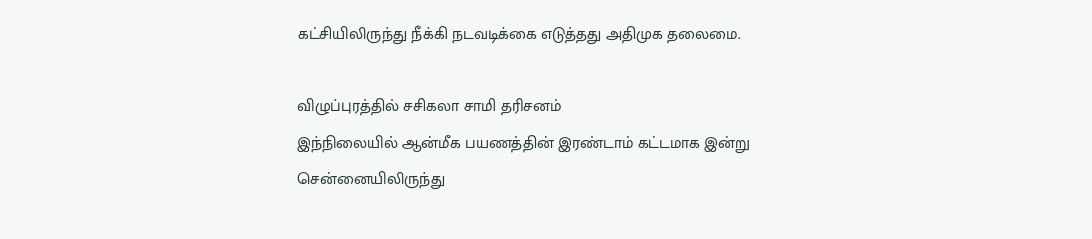கட்சியிலிருந்து நீக்கி நடவடிக்கை எடுத்தது அதிமுக தலைமை.

விழுப்புரத்தில் சசிகலா சாமி தரிசனம்
இந்நிலையில் ஆன்மீக பயணத்தின் இரண்டாம் கட்டமாக இன்று சென்னையிலிருந்து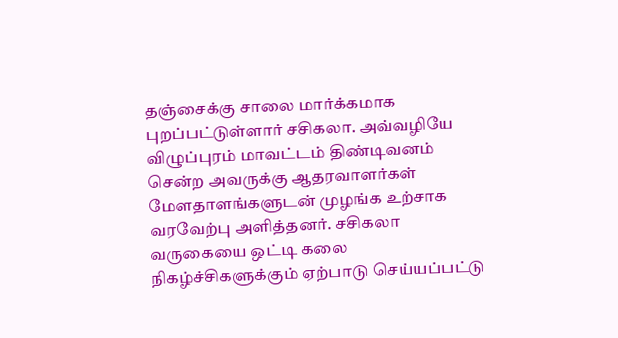தஞ்சைக்கு சாலை மார்க்கமாக புறப்பட்டுள்ளார் சசிகலா. அவ்வழியே விழுப்புரம் மாவட்டம் திண்டிவனம் சென்ற அவருக்கு ஆதரவாளர்கள் மேளதாளங்களுடன் முழங்க உற்சாக வரவேற்பு அளித்தனர். சசிகலா வருகையை ஒட்டி கலை நிகழ்ச்சிகளுக்கும் ஏற்பாடு செய்யப்பட்டு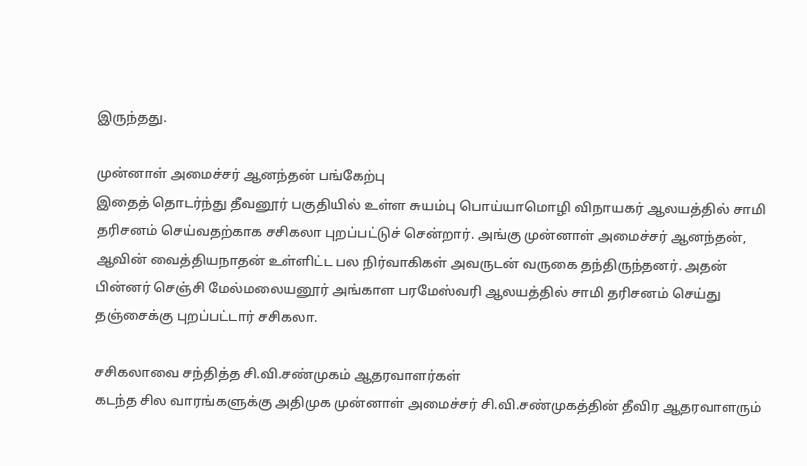இருந்தது.

முன்னாள் அமைச்சர் ஆனந்தன் பங்கேற்பு
இதைத் தொடர்ந்து தீவனூர் பகுதியில் உள்ள சுயம்பு பொய்யாமொழி விநாயகர் ஆலயத்தில் சாமி தரிசனம் செய்வதற்காக சசிகலா புறப்பட்டுச் சென்றார். அங்கு முன்னாள் அமைச்சர் ஆனந்தன், ஆவின் வைத்தியநாதன் உள்ளிட்ட பல நிர்வாகிகள் அவருடன் வருகை தந்திருந்தனர். அதன் பின்னர் செஞ்சி மேல்மலையனூர் அங்காள பரமேஸ்வரி ஆலயத்தில் சாமி தரிசனம் செய்து தஞ்சைக்கு புறப்பட்டார் சசிகலா.

சசிகலாவை சந்தித்த சி.வி.சண்முகம் ஆதரவாளர்கள்
கடந்த சில வாரங்களுக்கு அதிமுக முன்னாள் அமைச்சர் சி.வி.சண்முகத்தின் தீவிர ஆதரவாளரும்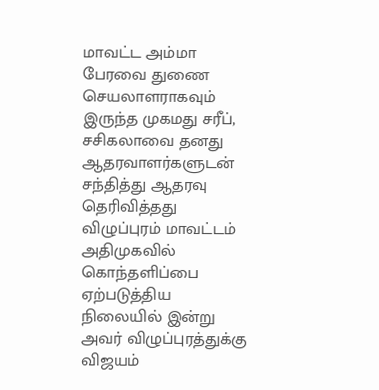மாவட்ட அம்மா பேரவை துணை செயலாளராகவும் இருந்த முகமது சரீப், சசிகலாவை தனது ஆதரவாளர்களுடன் சந்தித்து ஆதரவு தெரிவித்தது விழுப்புரம் மாவட்டம் அதிமுகவில் கொந்தளிப்பை ஏற்படுத்திய நிலையில் இன்று அவர் விழுப்புரத்துக்கு விஜயம்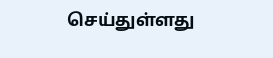செய்துள்ளது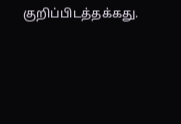குறிப்பிடத்தக்கது.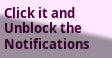Click it and Unblock the Notifications